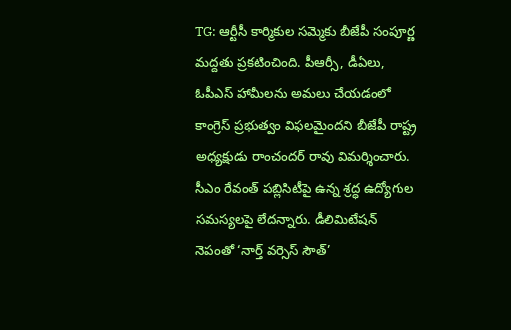TG: ఆర్టీసీ కార్మికుల సమ్మెకు బీజేపీ సంపూర్ణ మద్దతు ప్రకటించింది. పీఆర్సీ, డీఏలు, ఓపీఎస్ హామీలను అమలు చేయడంలో కాంగ్రెస్ ప్రభుత్వం విఫలమైందని బీజేపీ రాష్ట్ర అధ్యక్షుడు రాంచందర్ రావు విమర్శించారు. సీఎం రేవంత్ పబ్లిసిటీపై ఉన్న శ్రద్ధ ఉద్యోగుల సమస్యలపై లేదన్నారు. డీలిమిటేషన్ నెపంతో ‘నార్త్ వర్సెస్ సౌత్’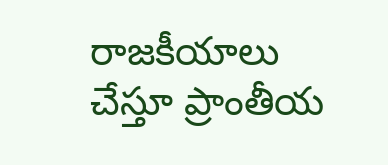రాజకీయాలు చేస్తూ ప్రాంతీయ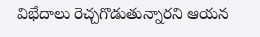విభేదాలు రెచ్చగొడుతున్నారని ఆయన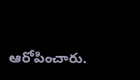ఆరోపించారు.